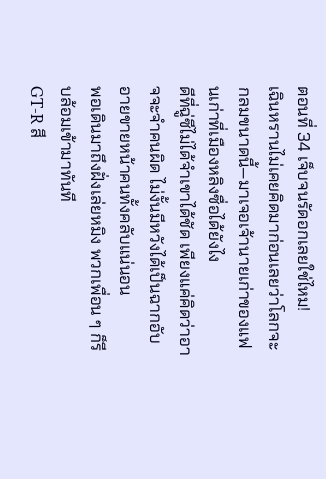ตอนที่ 34 เจ็บจนรัดอกเลยใช่ไหม!
เฉินหรานไม่เคยคิดมาก่อนเลยว่าโลกจะกลมขนาดนี้—มาเจอเจ้านายเก่าของแฟนเก่าที่เมืองหลิงซื่อได้ยังไง
ดีที่ฉู่ซีไม่ได้จำเขาได้ชัด เพียงแค่คิดว่าอาจจะจำคนผิด ไม่งั้นมีหวังได้เป็นฉากอับอายขายหน้าคนทั้งคลับแน่นอน
พอเดินมาถึงฝั่งเล่ยหมิง พวกเพื่อน ๆ ก็รีบล้อมเข้ามาทันที
GT-R สี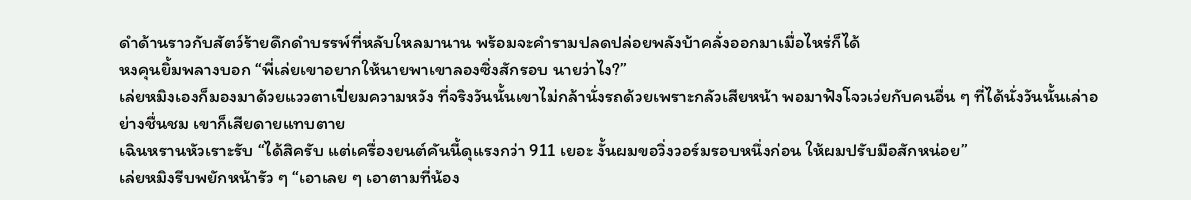ดำด้านราวกับสัตว์ร้ายดึกดำบรรพ์ที่หลับใหลมานาน พร้อมจะคำรามปลดปล่อยพลังบ้าคลั่งออกมาเมื่อไหร่ก็ได้
หงคุนยิ้มพลางบอก “พี่เล่ยเขาอยากให้นายพาเขาลองซิ่งสักรอบ นายว่าไง?”
เล่ยหมิงเองก็มองมาด้วยแววตาเปี่ยมความหวัง ที่จริงวันนั้นเขาไม่กล้านั่งรถด้วยเพราะกลัวเสียหน้า พอมาฟังโจวเว่ยกับคนอื่น ๆ ที่ได้นั่งวันนั้นเล่าอย่างชื่นชม เขาก็เสียดายแทบตาย
เฉินหรานหัวเราะรับ “ได้สิครับ แต่เครื่องยนต์คันนี้ดุแรงกว่า 911 เยอะ งั้นผมขอวิ่งวอร์มรอบหนึ่งก่อน ให้ผมปรับมือสักหน่อย”
เล่ยหมิงรีบพยักหน้ารัว ๆ “เอาเลย ๆ เอาตามที่น้อง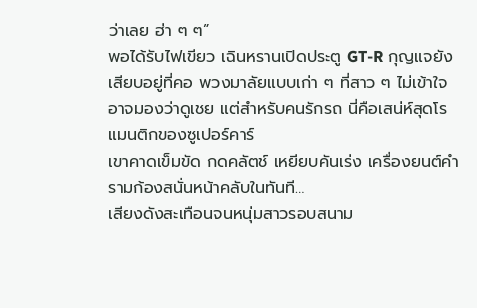ว่าเลย ฮ่า ๆ ๆ”
พอได้รับไฟเขียว เฉินหรานเปิดประตู GT-R กุญแจยังเสียบอยู่ที่คอ พวงมาลัยแบบเก่า ๆ ที่สาว ๆ ไม่เข้าใจอาจมองว่าดูเชย แต่สำหรับคนรักรถ นี่คือเสน่ห์สุดโรแมนติกของซูเปอร์คาร์
เขาคาดเข็มขัด กดคลัตช์ เหยียบคันเร่ง เครื่องยนต์คำรามก้องสนั่นหน้าคลับในทันที…
เสียงดังสะเทือนจนหนุ่มสาวรอบสนาม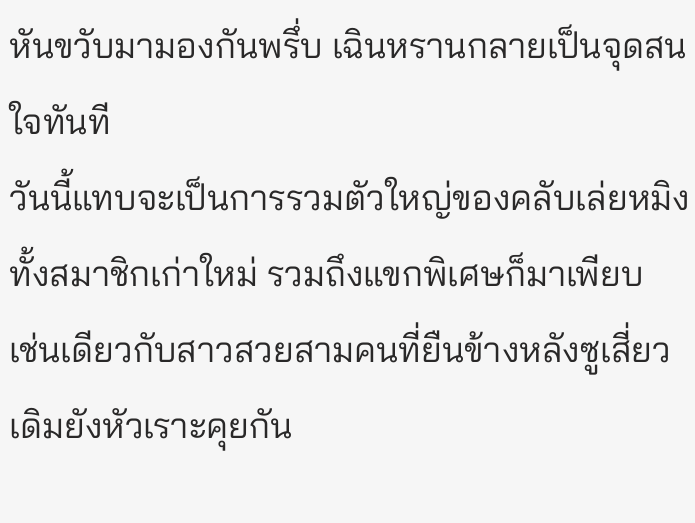หันขวับมามองกันพรึ่บ เฉินหรานกลายเป็นจุดสนใจทันที
วันนี้แทบจะเป็นการรวมตัวใหญ่ของคลับเล่ยหมิง ทั้งสมาชิกเก่าใหม่ รวมถึงแขกพิเศษก็มาเพียบ
เช่นเดียวกับสาวสวยสามคนที่ยืนข้างหลังซูเสี่ยว เดิมยังหัวเราะคุยกัน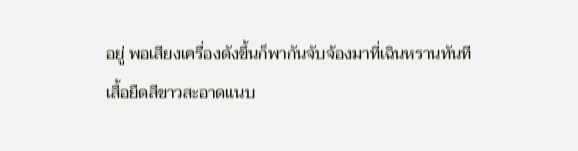อยู่ พอเสียงเครื่องดังขึ้นก็พากันจับจ้องมาที่เฉินหรานทันที
เสื้อยืดสีขาวสะอาดแนบ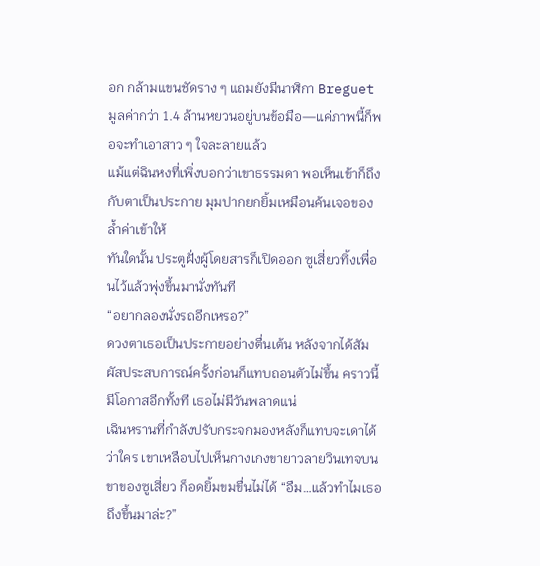อก กล้ามแขนชัดราง ๆ แถมยังมีนาฬิกา Breguet มูลค่ากว่า 1.4 ล้านหยวนอยู่บนข้อมือ—แค่ภาพนี้ก็พอจะทำเอาสาว ๆ ใจละลายแล้ว
แม้แต่ฉินหงที่เพิ่งบอกว่าเขาธรรมดา พอเห็นเข้าก็ถึงกับตาเป็นประกาย มุมปากยกยิ้มเหมือนค้นเจอของล้ำค่าเข้าให้
ทันใดนั้น ประตูฝั่งผู้โดยสารก็เปิดออก ซูเสี่ยวทิ้งเพื่อนไว้แล้วพุ่งขึ้นมานั่งทันที
“อยากลองนั่งรถอีกเหรอ?”
ดวงตาเธอเป็นประกายอย่างตื่นเต้น หลังจากได้สัมผัสประสบการณ์ครั้งก่อนก็แทบถอนตัวไม่ขึ้น คราวนี้มีโอกาสอีกทั้งที เธอไม่มีวันพลาดแน่
เฉินหรานที่กำลังปรับกระจกมองหลังก็แทบจะเดาได้ว่าใคร เขาเหลือบไปเห็นกางเกงขายาวลายวินเทจบนขาของซูเสี่ยว ก็อดยิ้มขมขื่นไม่ได้ “อืม…แล้วทำไมเธอถึงขึ้นมาล่ะ?”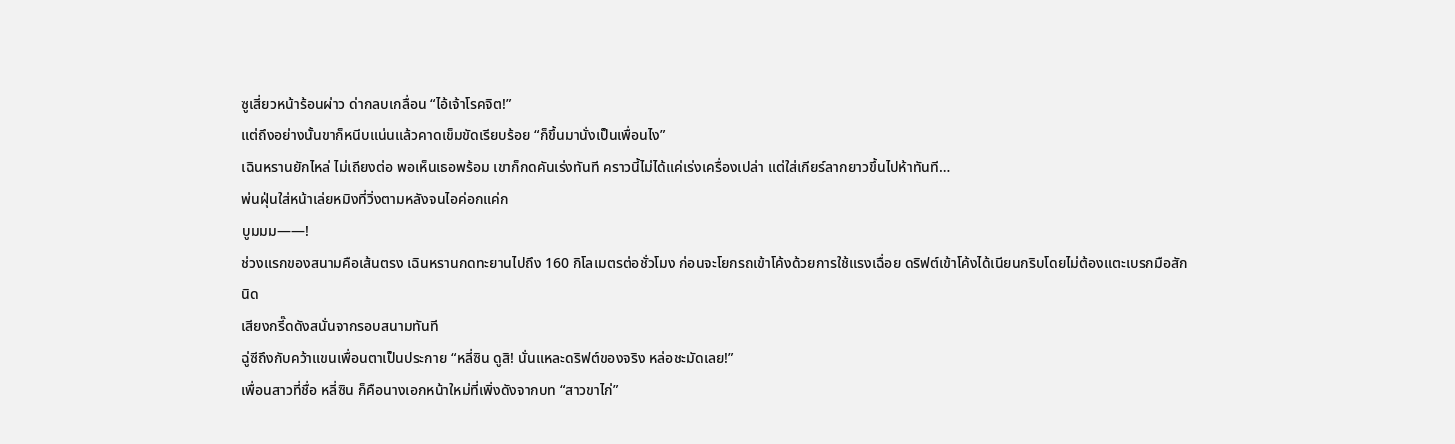ซูเสี่ยวหน้าร้อนผ่าว ด่ากลบเกลื่อน “ไอ้เจ้าโรคจิต!”
แต่ถึงอย่างนั้นขาก็หนีบแน่นแล้วคาดเข็มขัดเรียบร้อย “ก็ขึ้นมานั่งเป็นเพื่อนไง”
เฉินหรานยักไหล่ ไม่เถียงต่อ พอเห็นเธอพร้อม เขาก็กดคันเร่งทันที คราวนี้ไม่ได้แค่เร่งเครื่องเปล่า แต่ใส่เกียร์ลากยาวขึ้นไปห้าทันที…
พ่นฝุ่นใส่หน้าเล่ยหมิงที่วิ่งตามหลังจนไอค่อกแค่ก
บูมมม——!
ช่วงแรกของสนามคือเส้นตรง เฉินหรานกดทะยานไปถึง 160 กิโลเมตรต่อชั่วโมง ก่อนจะโยกรถเข้าโค้งด้วยการใช้แรงเฉื่อย ดริฟต์เข้าโค้งได้เนียนกริบโดยไม่ต้องแตะเบรกมือสักนิด
เสียงกรี๊ดดังสนั่นจากรอบสนามทันที
ฉู่ซีถึงกับคว้าแขนเพื่อนตาเป็นประกาย “หลี่ซิน ดูสิ! นั่นแหละดริฟต์ของจริง หล่อชะมัดเลย!”
เพื่อนสาวที่ชื่อ หลี่ซิน ก็คือนางเอกหน้าใหม่ที่เพิ่งดังจากบท “สาวขาไก่”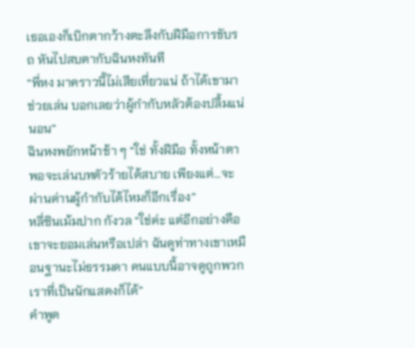เธอเองก็เบิกตากว้างตะลึงกับฝีมือการขับรถ หันไปสบตากับฉินหงทันที
“พี่หง มาคราวนี้ไม่เสียเที่ยวแน่ ถ้าได้เขามาช่วยเล่น บอกเลยว่าผู้กำกับหลัวต้องปลื้มแน่นอน”
ฉินหงพยักหน้าช้า ๆ “ใช่ ทั้งฝีมือ ทั้งหน้าตา พอจะเล่นบทตัวร้ายได้สบาย เพียงแต่…จะผ่านด่านผู้กำกับได้ไหมก็อีกเรื่อง”
หลี่ซินเม้มปาก กังวล “ใช่ค่ะ แต่อีกอย่างคือ เขาจะยอมเล่นหรือเปล่า ฉันดูท่าทางเขาเหมือนฐานะไม่ธรรมดา คนแบบนี้อาจดูถูกพวกเราที่เป็นนักแสดงก็ได้”
คำพูด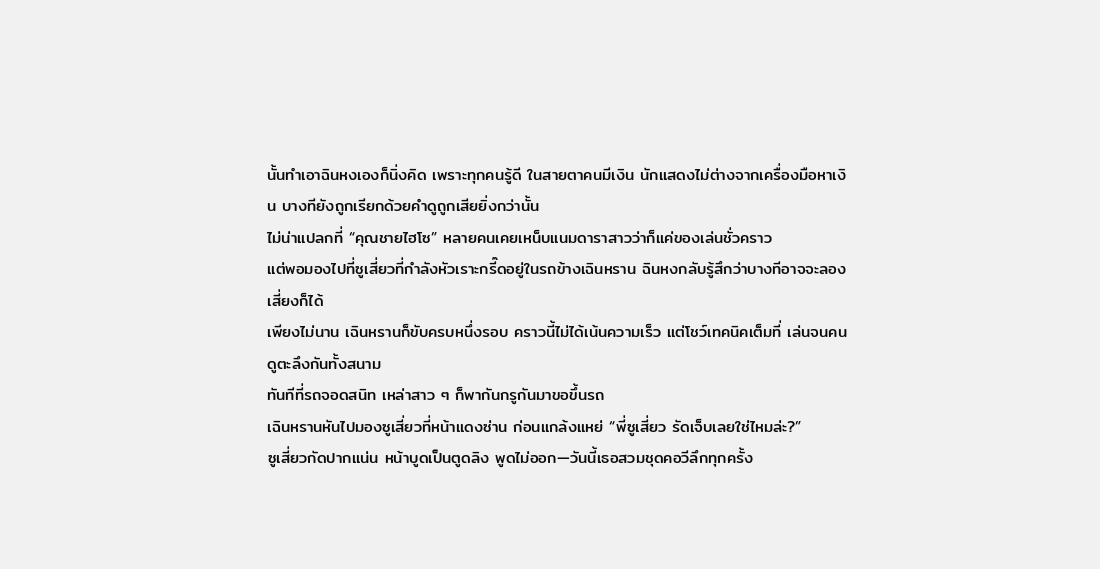นั้นทำเอาฉินหงเองก็นิ่งคิด เพราะทุกคนรู้ดี ในสายตาคนมีเงิน นักแสดงไม่ต่างจากเครื่องมือหาเงิน บางทียังถูกเรียกด้วยคำดูถูกเสียยิ่งกว่านั้น
ไม่น่าแปลกที่ “คุณชายไฮโซ” หลายคนเคยเหน็บแนมดาราสาวว่าก็แค่ของเล่นชั่วคราว
แต่พอมองไปที่ซูเสี่ยวที่กำลังหัวเราะกรี๊ดอยู่ในรถข้างเฉินหราน ฉินหงกลับรู้สึกว่าบางทีอาจจะลองเสี่ยงก็ได้
เพียงไม่นาน เฉินหรานก็ขับครบหนึ่งรอบ คราวนี้ไม่ได้เน้นความเร็ว แต่โชว์เทคนิคเต็มที่ เล่นจนคนดูตะลึงกันทั้งสนาม
ทันทีที่รถจอดสนิท เหล่าสาว ๆ ก็พากันกรูกันมาขอขึ้นรถ
เฉินหรานหันไปมองซูเสี่ยวที่หน้าแดงซ่าน ก่อนแกล้งแหย่ “พี่ซูเสี่ยว รัดเจ็บเลยใช่ไหมล่ะ?”
ซูเสี่ยวกัดปากแน่น หน้าบูดเป็นตูดลิง พูดไม่ออก—วันนี้เธอสวมชุดคอวีลึกทุกครั้ง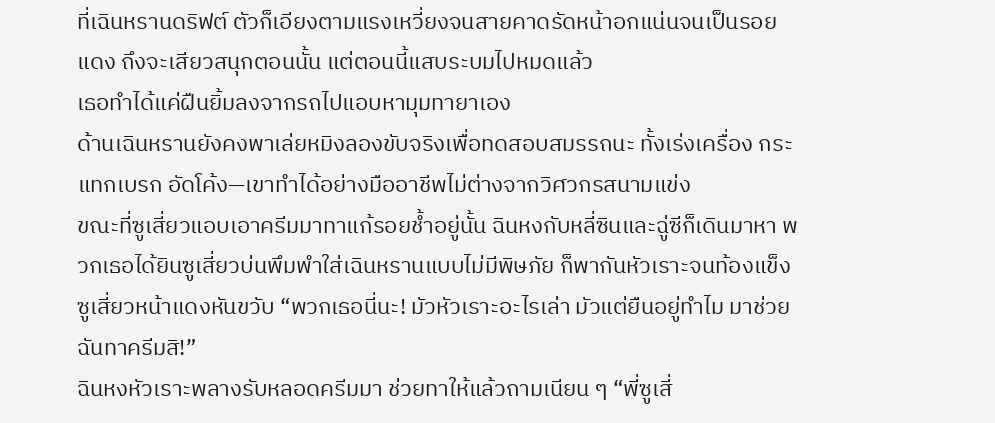ที่เฉินหรานดริฟต์ ตัวก็เอียงตามแรงเหวี่ยงจนสายคาดรัดหน้าอกแน่นจนเป็นรอยแดง ถึงจะเสียวสนุกตอนนั้น แต่ตอนนี้แสบระบมไปหมดแล้ว
เธอทำได้แค่ฝืนยิ้มลงจากรถไปแอบหามุมทายาเอง
ด้านเฉินหรานยังคงพาเล่ยหมิงลองขับจริงเพื่อทดสอบสมรรถนะ ทั้งเร่งเครื่อง กระแทกเบรก อัดโค้ง—เขาทำได้อย่างมืออาชีพไม่ต่างจากวิศวกรสนามแข่ง
ขณะที่ซูเสี่ยวแอบเอาครีมมาทาแก้รอยช้ำอยู่นั้น ฉินหงกับหลี่ซินและฉู่ซีก็เดินมาหา พวกเธอได้ยินซูเสี่ยวบ่นพึมพำใส่เฉินหรานแบบไม่มีพิษภัย ก็พากันหัวเราะจนท้องแข็ง
ซูเสี่ยวหน้าแดงหันขวับ “พวกเธอนี่นะ! มัวหัวเราะอะไรเล่า มัวแต่ยืนอยู่ทำไม มาช่วยฉันทาครีมสิ!”
ฉินหงหัวเราะพลางรับหลอดครีมมา ช่วยทาให้แล้วถามเนียน ๆ “พี่ซูเสี่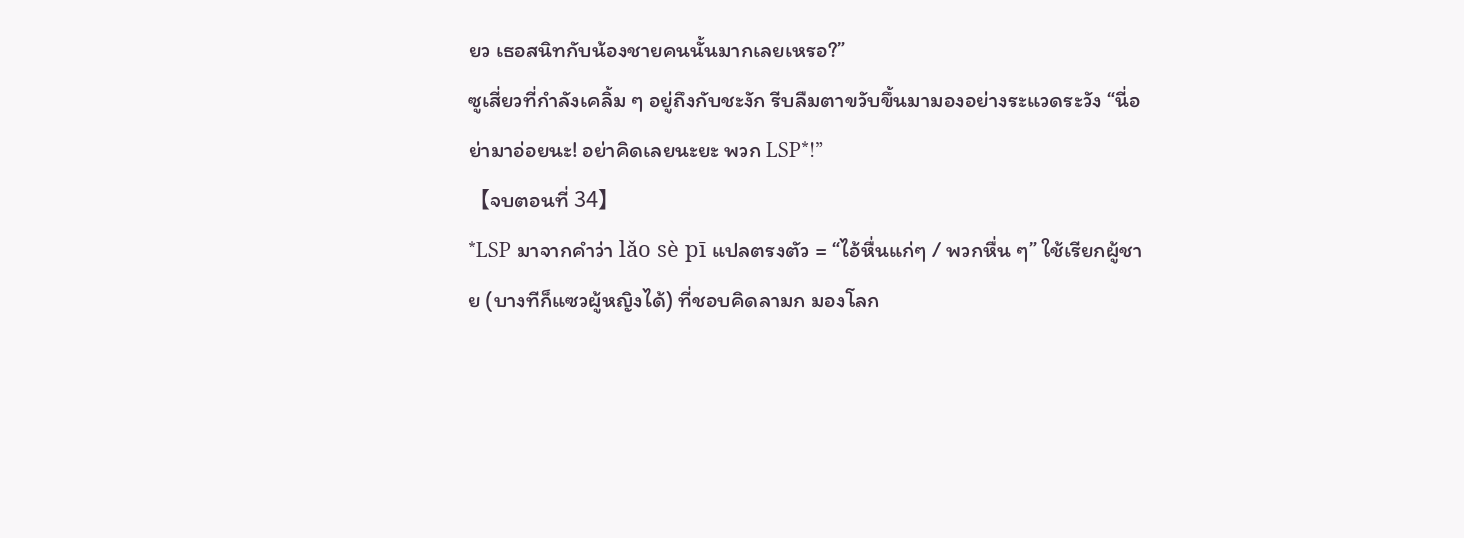ยว เธอสนิทกับน้องชายคนนั้นมากเลยเหรอ?”
ซูเสี่ยวที่กำลังเคลิ้ม ๆ อยู่ถึงกับชะงัก รีบลืมตาขวับขึ้นมามองอย่างระแวดระวัง “นี่อย่ามาอ่อยนะ! อย่าคิดเลยนะยะ พวก LSP*!”
【จบตอนที่ 34】
*LSP มาจากคำว่า lǎo sè pī แปลตรงตัว = “ไอ้หื่นแก่ๆ / พวกหื่น ๆ” ใช้เรียกผู้ชาย (บางทีก็แซวผู้หญิงได้) ที่ชอบคิดลามก มองโลก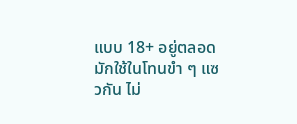แบบ 18+ อยู่ตลอด มักใช้ในโทนขำ ๆ แซวกัน ไม่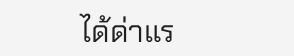ได้ด่าแร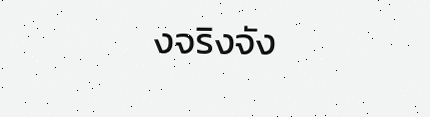งจริงจัง